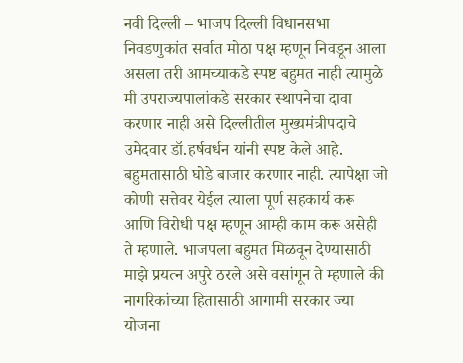नवी दिल्ली – भाजप दिल्ली विधानसभा निवडणुकांत सर्वात मोठा पक्ष म्हणून निवडून आला असला तरी आमच्याकडे स्पष्ट बहुमत नाही त्यामुळे मी उपराज्यपालांकडे सरकार स्थापनेचा दावा करणार नाही असे दिल्लीतील मुख्यमंत्रीपदाचे उमेदवार डॉ.हर्षवर्धन यांनी स्पष्ट केले आहे. बहुमतासाठी घोडे बाजार करणार नाही. त्यापेक्षा जो कोणी सत्तेवर येईल त्याला पूर्ण सहकार्य करू आणि विरोधी पक्ष म्हणून आम्ही काम करू असेही ते म्हणाले. भाजपला बहुमत मिळवून देण्यासाठी माझे प्रयत्न अपुरे ठरले असे वसांगून ते म्हणाले की नागरिकांच्या हितासाठी आगामी सरकार ज्या योजना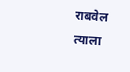राबवेल त्याला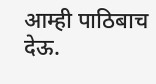आम्ही पाठिबाच देऊ.